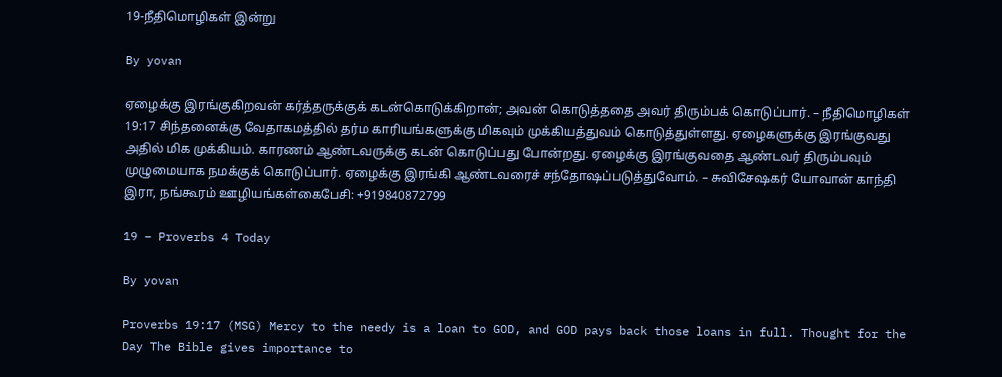19-நீதிமொழிகள் இன்று

By yovan

ஏழைக்கு இரங்குகிறவன் கர்த்தருக்குக் கடன்கொடுக்கிறான்; அவன் கொடுத்ததை அவர் திரும்பக் கொடுப்பார். – நீதிமொழிகள் 19:17 சிந்தனைக்கு வேதாகமத்தில் தர்ம காரியங்களுக்கு மிகவும் முக்கியத்துவம் கொடுத்துள்ளது. ஏழைகளுக்கு இரங்குவது அதில் மிக முக்கியம். காரணம் ஆண்டவருக்கு கடன் கொடுப்பது போன்றது. ஏழைக்கு இரங்குவதை ஆண்டவர் திரும்பவும் முழுமையாக நமக்குக் கொடுப்பார். ஏழைக்கு இரங்கி ஆண்டவரைச் சந்தோஷப்படுத்துவோம். – சுவிசேஷகர் யோவான் காந்தி இரா, நங்கூரம் ஊழியங்கள்கைபேசி: +919840872799

19 – Proverbs 4 Today

By yovan

Proverbs 19:17 (MSG) Mercy to the needy is a loan to GOD, and GOD pays back those loans in full. Thought for the Day The Bible gives importance to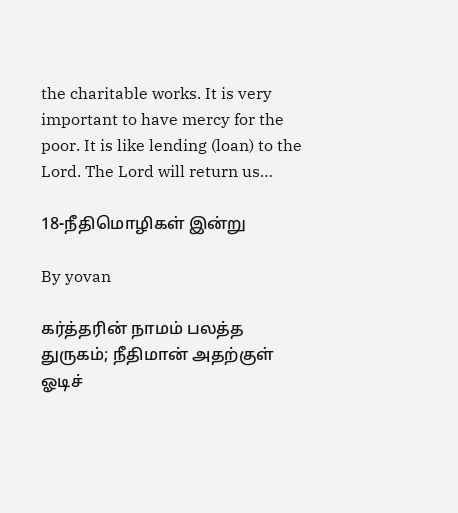the charitable works. It is very important to have mercy for the poor. It is like lending (loan) to the Lord. The Lord will return us…

18-நீதிமொழிகள் இன்று

By yovan

கர்த்தரின் நாமம் பலத்த துருகம்; நீதிமான் அதற்குள் ஓடிச்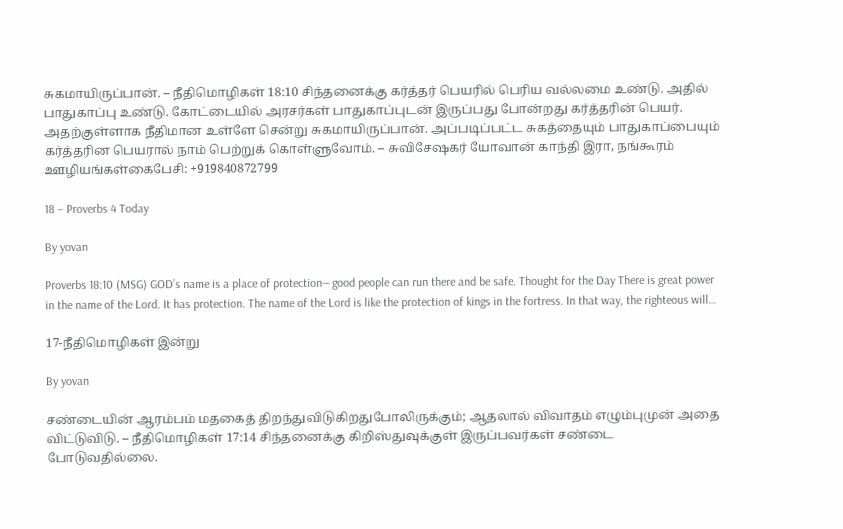சுகமாயிருப்பான். – நீதிமொழிகள் 18:10 சிந்தனைக்கு கர்த்தர் பெயரில் பெரிய வல்லமை உண்டு. அதில் பாதுகாப்பு உண்டு. கோட்டையில் அரசர்கள் பாதுகாப்புடன் இருப்பது போன்றது கர்த்தரின் பெயர். அதற்குள்ளாக நீதிமான உள்ளே சென்று சுகமாயிருப்பான். அப்படிப்பட்ட சுகத்தையும் பாதுகாப்பையும் கர்த்தரின பெயரால் நாம் பெற்றுக் கொள்ளுவோம். – சுவிசேஷகர் யோவான் காந்தி இரா, நங்கூரம் ஊழியங்கள்கைபேசி: +919840872799

18 – Proverbs 4 Today

By yovan

Proverbs 18:10 (MSG) GOD’s name is a place of protection— good people can run there and be safe. Thought for the Day There is great power in the name of the Lord. It has protection. The name of the Lord is like the protection of kings in the fortress. In that way, the righteous will…

17-நீதிமொழிகள் இன்று

By yovan

சண்டையின் ஆரம்பம் மதகைத் திறந்துவிடுகிறதுபோலிருக்கும்; ஆதலால் விவாதம் எழும்புமுன் அதை விட்டுவிடு. – நீதிமொழிகள் 17:14 சிந்தனைக்கு கிறிஸ்துவுக்குள் இருப்பவர்கள் சண்டை போடுவதில்லை.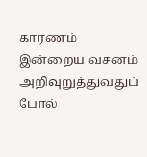காரணம் இன்றைய வசனம் அறிவுறுத்துவதுப் போல்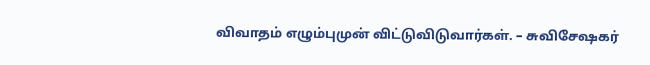விவாதம் எழும்புமுன் விட்டுவிடுவார்கள். – சுவிசேஷகர்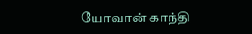யோவான் காந்தி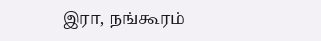இரா, நங்கூரம்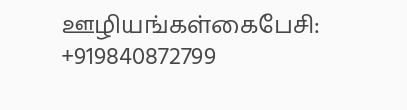ஊழியங்கள்கைபேசி: +919840872799